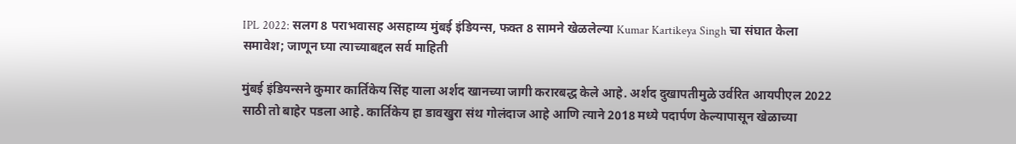IPL 2022: सलग 8 पराभवासह असहाय्य मुंबई इंडियन्स, फक्त 8 सामने खेळलेल्या Kumar Kartikeya Singh चा संघात केला समावेश; जाणून घ्या त्याच्याबद्दल सर्व माहिती

मुंबई इंडियन्सने कुमार कार्तिकेय सिंह याला अर्शद खानच्या जागी करारबद्ध केले आहे. अर्शद दुखापतीमुळे उर्वरित आयपीएल 2022 साठी तो बाहेर पडला आहे. कार्तिकेय हा डावखुरा संथ गोलंदाज आहे आणि त्याने 2018 मध्ये पदार्पण केल्यापासून खेळाच्या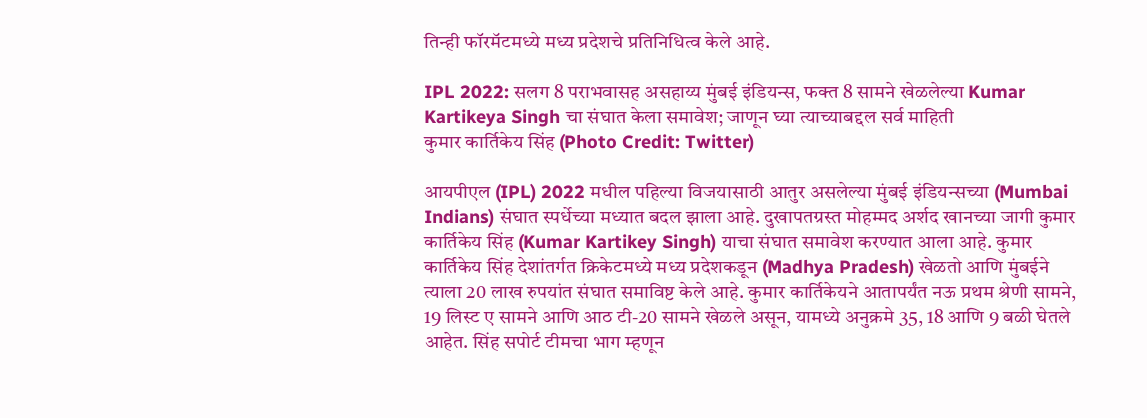तिन्ही फॉरमॅटमध्ये मध्य प्रदेशचे प्रतिनिधित्व केले आहे.

IPL 2022: सलग 8 पराभवासह असहाय्य मुंबई इंडियन्स, फक्त 8 सामने खेळलेल्या Kumar Kartikeya Singh चा संघात केला समावेश; जाणून घ्या त्याच्याबद्दल सर्व माहिती
कुमार कार्तिकेय सिंह (Photo Credit: Twitter)

आयपीएल (IPL) 2022 मधील पहिल्या विजयासाठी आतुर असलेल्या मुंबई इंडियन्सच्या (Mumbai Indians) संघात स्पर्धेच्या मध्यात बदल झाला आहे. दुखापतग्रस्त मोहम्मद अर्शद खानच्या जागी कुमार कार्तिकेय सिंह (Kumar Kartikey Singh) याचा संघात समावेश करण्यात आला आहे. कुमार कार्तिकेय सिंह देशांतर्गत क्रिकेटमध्ये मध्य प्रदेशकडून (Madhya Pradesh) खेळतो आणि मुंबईने त्याला 20 लाख रुपयांत संघात समाविष्ट केले आहे. कुमार कार्तिकेयने आतापर्यंत नऊ प्रथम श्रेणी सामने, 19 लिस्ट ए सामने आणि आठ टी-20 सामने खेळले असून, यामध्ये अनुक्रमे 35, 18 आणि 9 बळी घेतले आहेत. सिंह सपोर्ट टीमचा भाग म्हणून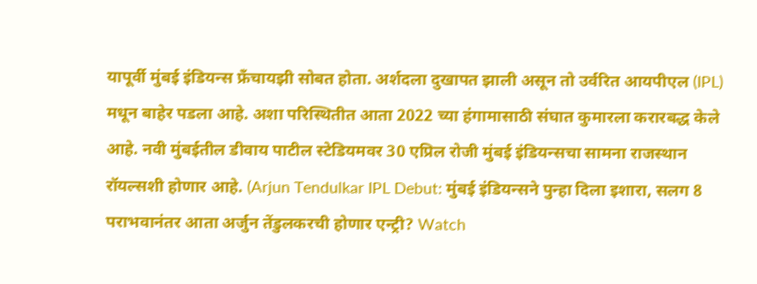यापूर्वी मुंबई इंडियन्स फ्रँचायझी सोबत होता. अर्शदला दुखापत झाली असून तो उर्वरित आयपीएल (IPL) मधून बाहेर पडला आहे. अशा परिस्थितीत आता 2022 च्या हंगामासाठी संघात कुमारला करारबद्ध केले आहे. नवी मुंबईतील डीवाय पाटील स्टेडियमवर 30 एप्रिल रोजी मुंबई इंडियन्सचा सामना राजस्थान रॉयल्सशी होणार आहे. (Arjun Tendulkar IPL Debut: मुंबई इंडियन्सने पुन्हा दिला इशारा, सलग 8 पराभवानंतर आता अर्जुन तेंडुलकरची होणार एन्ट्री? Watch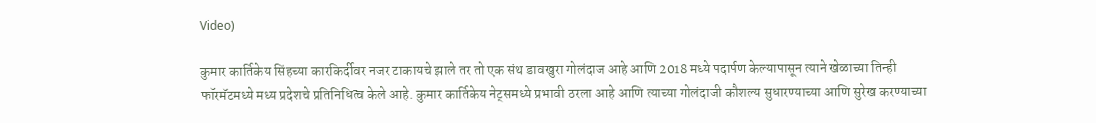Video)

कुमार कार्तिकेय सिंहच्या कारकिर्दीवर नजर टाकायचे झाले तर तो एक संथ डावखुरा गोलंदाज आहे आणि 2018 मध्ये पदार्पण केल्यापासून त्याने खेळाच्या तिन्ही फॉरमॅटमध्ये मध्य प्रदेशचे प्रतिनिधित्व केले आहे. कुमार कार्तिकेय नेट्समध्ये प्रभावी ठरला आहे आणि त्याच्या गोलंदाजी कौशल्‍य सुधारण्‍याच्‍या आणि सुरेख करण्‍याच्‍या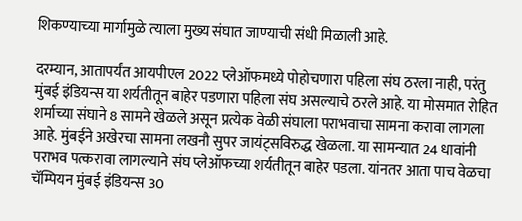शिकण्‍याच्‍या मार्गामुळे त्‍याला मुख्‍य संघात जाण्‍याची संधी मिळाली आहे.

दरम्यान, आतापर्यंत आयपीएल 2022 प्लेऑफमध्ये पोहोचणारा पहिला संघ ठरला नाही, परंतु मुंबई इंडियन्स या शर्यतीतून बाहेर पडणारा पहिला संघ असल्याचे ठरले आहे. या मोसमात रोहित शर्माच्या संघाने 8 सामने खेळले असून प्रत्येक वेळी संघाला पराभवाचा सामना करावा लागला आहे. मुंबईने अखेरचा सामना लखनौ सुपर जायंट्सविरुद्ध खेळला. या सामन्यात 24 धावांनी पराभव पत्करावा लागल्याने संघ प्लेऑफच्या शर्यतीतून बाहेर पडला. यांनतर आता पाच वेळचा चॅम्पियन मुंबई इंडियन्स 30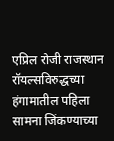एप्रिल रोजी राजस्थान रॉयल्सविरुद्धच्या हंगामातील पहिला सामना जिंकण्याच्या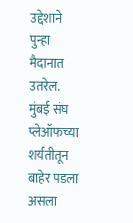उद्देशाने पुन्हा मैदानात उतरेल. मुंबई संघ प्लेऑफच्या शर्यतीतून बाहेर पडला असला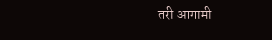तरी आगामी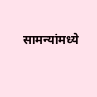सामन्यांमध्ये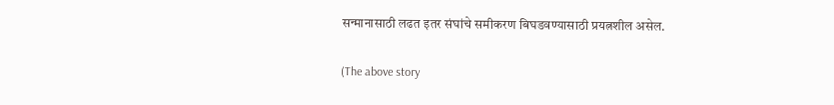सन्मानासाठी लढत इतर संघांचे समीकरण बिघडवण्यासाठी प्रयत्नशील असेल.

(The above story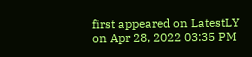first appeared on LatestLY on Apr 28, 2022 03:35 PM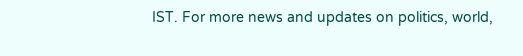IST. For more news and updates on politics, world,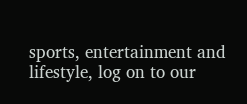sports, entertainment and lifestyle, log on to our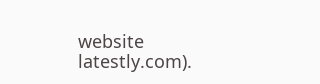website latestly.com).